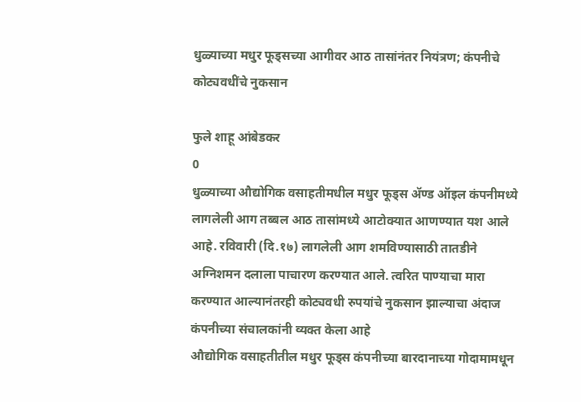धुळ्याच्या मधुर फूड्सच्या आगीवर आठ तासांनंतर नियंत्रण; कंपनीचे कोट्यवधींचे नुकसान

फुले शाहू आंबेडकर
0
धुळ्याच्या औद्योगिक वसाहतीमधील मधुर फूड्स ॲण्ड ऑइल कंपनीमध्ये लागलेली आग तब्बल आठ तासांमध्ये आटोक्यात आणण्यात यश आले आहे. रविवारी (दि.१७) लागलेली आग शमविण्यासाठी तातडीने अग्निशमन दलाला पाचारण करण्यात आले. त्वरित पाण्याचा मारा करण्यात आल्यानंतरही कोट्यवधी रुपयांचे नुकसान झाल्याचा अंदाज कंपनीच्या संचालकांनी व्यक्त केला आहे
औद्योगिक वसाहतीतील मधुर फूड्स कंपनीच्या बारदानाच्या गोदामामधून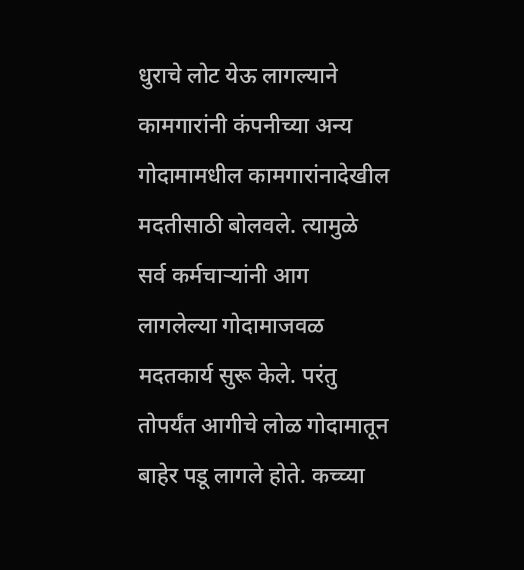धुराचे लोट येऊ लागल्याने कामगारांनी कंपनीच्या अन्य गोदामामधील कामगारांनादेखील मदतीसाठी बोलवले. त्यामुळे सर्व कर्मचाऱ्यांनी आग लागलेल्या गोदामाजवळ मदतकार्य सुरू केले. परंतु तोपर्यंत आगीचे लोळ गोदामातून बाहेर पडू लागले होते. कच्च्या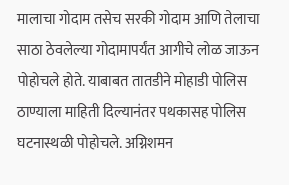मालाचा गोदाम तसेच सरकी गोदाम आणि तेलाचा साठा ठेवलेल्या गोदामापर्यंत आगीचे लोळ जाऊन पोहोचले होते. याबाबत तातडीने मोहाडी पोलिस ठाण्याला माहिती दिल्यानंतर पथकासह पोलिस घटनास्थळी पोहोचले. अग्निशमन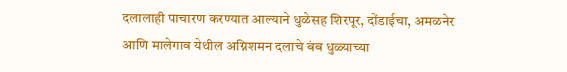दलालाही पाचारण करण्यात आल्याने धुळेसह शिरपूर, दोंडाईचा, अमळनेर आणि मालेगाव येथील अग्निशमन दलाचे बंब धुळ्याच्या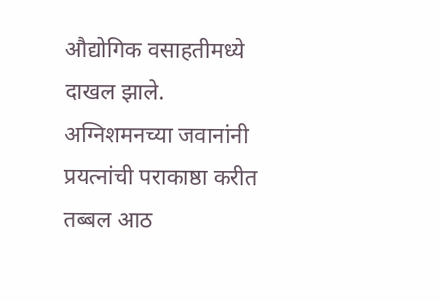औद्योगिक वसाहतीमध्ये दाखल झाले.
अग्निशमनच्या जवानांनी प्रयत्नांची पराकाष्ठा करीत तब्बल आठ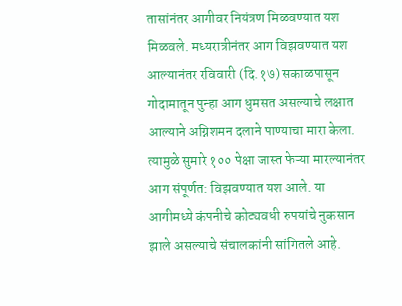तासांनंतर आगीवर नियंत्रण मिळवण्यात यश मिळवले. मध्यरात्रीनंतर आग विझवण्यात यश आल्यानंतर रविवारी (दि.१७) सकाळपासून गोदामातून पुन्हा आग धुमसत असल्याचे लक्षात आल्याने अग्निशमन दलाने पाण्याचा मारा केला. त्यामुळे सुमारे १०० पेक्षा जास्त फेऱ्या मारल्यानंतर आग संपूर्णत: विझवण्यात यश आले. या आगीमध्ये कंपनीचे कोट्यवधी रुपयांचे नुकसान झाले असल्याचे संचालकांनी सांगितले आहे.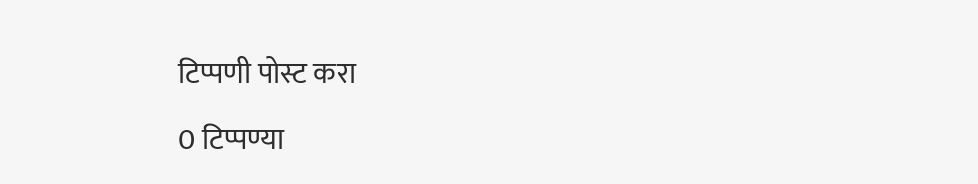टिप्पणी पोस्ट करा

0 टिप्पण्या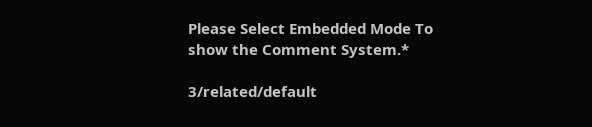Please Select Embedded Mode To show the Comment System.*

3/related/default